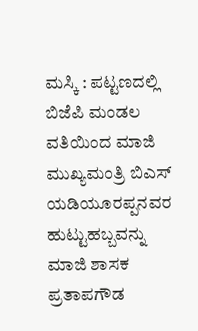ಮಸ್ಕಿ : ಪಟ್ಟಣದಲ್ಲಿ ಬಿಜೆಪಿ ಮಂಡಲ ವತಿಯಿಂದ ಮಾಜಿ ಮುಖ್ಯಮಂತ್ರಿ ಬಿಎಸ್ ಯಡಿಯೂರಪ್ಪನವರ ಹುಟ್ಟುಹಬ್ಬವನ್ನು ಮಾಜಿ ಶಾಸಕ ಪ್ರತಾಪಗೌಡ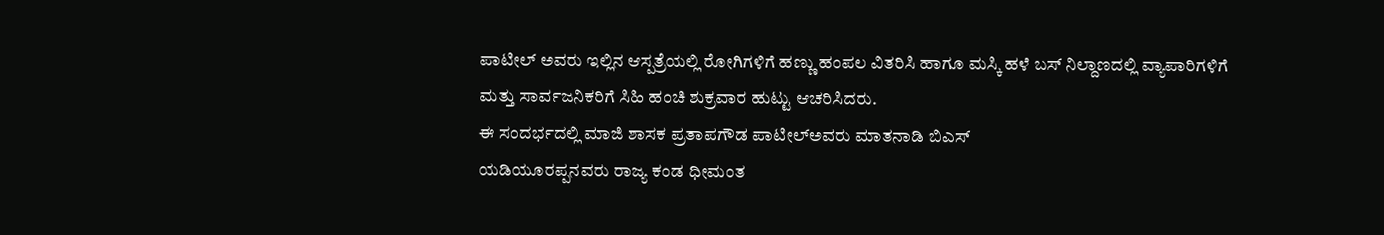ಪಾಟೀಲ್ ಅವರು ಇಲ್ಲಿನ ಆಸ್ಪತ್ರೆಯಲ್ಲಿ ರೋಗಿಗಳಿಗೆ ಹಣ್ಣು ಹಂಪಲ ವಿತರಿಸಿ ಹಾಗೂ ಮಸ್ಕಿ ಹಳೆ ಬಸ್ ನಿಲ್ದಾಣದಲ್ಲಿ ವ್ಯಾಪಾರಿಗಳಿಗೆ ಮತ್ತು ಸಾರ್ವಜನಿಕರಿಗೆ ಸಿಹಿ ಹಂಚಿ ಶುಕ್ರವಾರ ಹುಟ್ಟು ಆಚರಿಸಿದರು.
ಈ ಸಂದರ್ಭದಲ್ಲಿ ಮಾಜಿ ಶಾಸಕ ಪ್ರತಾಪಗೌಡ ಪಾಟೀಲ್ಅವರು ಮಾತನಾಡಿ ಬಿಎಸ್
ಯಡಿಯೂರಪ್ಪನವರು ರಾಜ್ಯ ಕಂಡ ಧೀಮಂತ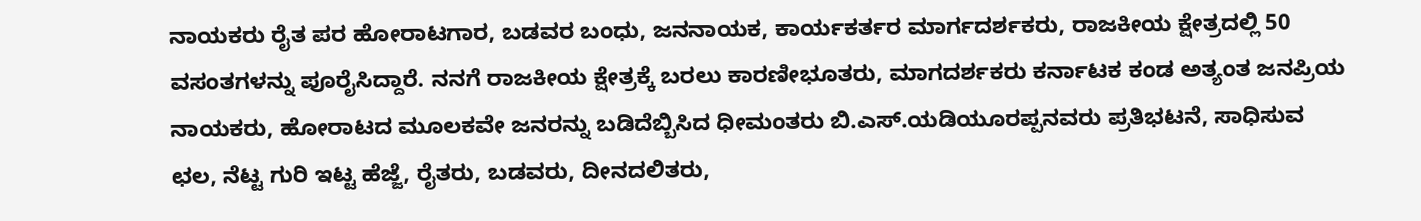ನಾಯಕರು ರೈತ ಪರ ಹೋರಾಟಗಾರ, ಬಡವರ ಬಂಧು, ಜನನಾಯಕ, ಕಾರ್ಯಕರ್ತರ ಮಾರ್ಗದರ್ಶಕರು, ರಾಜಕೀಯ ಕ್ಷೇತ್ರದಲ್ಲಿ 50 ವಸಂತಗಳನ್ನು ಪೂರೈಸಿದ್ದಾರೆ. ನನಗೆ ರಾಜಕೀಯ ಕ್ಷೇತ್ರಕ್ಕೆ ಬರಲು ಕಾರಣೀಭೂತರು, ಮಾಗದರ್ಶಕರು ಕರ್ನಾಟಕ ಕಂಡ ಅತ್ಯಂತ ಜನಪ್ರಿಯ ನಾಯಕರು, ಹೋರಾಟದ ಮೂಲಕವೇ ಜನರನ್ನು ಬಡಿದೆಬ್ಬಿಸಿದ ಧೀಮಂತರು ಬಿ.ಎಸ್.ಯಡಿಯೂರಪ್ಪನವರು ಪ್ರತಿಭಟನೆ, ಸಾಧಿಸುವ ಛಲ, ನೆಟ್ಟ ಗುರಿ ಇಟ್ಟ ಹೆಜ್ಜೆ, ರೈತರು, ಬಡವರು, ದೀನದಲಿತರು,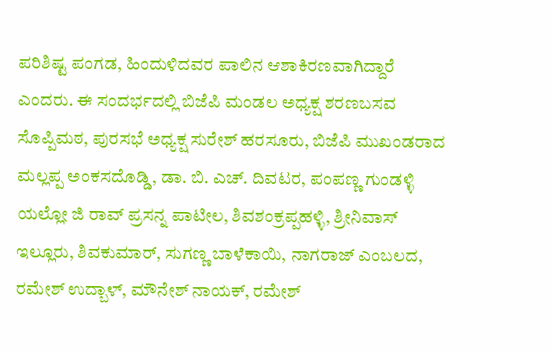ಪರಿಶಿಷ್ಟ ಪಂಗಡ, ಹಿಂದುಳಿದವರ ಪಾಲಿನ ಆಶಾಕಿರಣವಾಗಿದ್ದಾರೆ ಎಂದರು. ಈ ಸಂದರ್ಭದಲ್ಲಿ ಬಿಜೆಪಿ ಮಂಡಲ ಅಧ್ಯಕ್ಷ ಶರಣಬಸವ ಸೊಪ್ಪಿಮಠ, ಪುರಸಭೆ ಅಧ್ಯಕ್ಷ ಸುರೇಶ್ ಹರಸೂರು, ಬಿಜೆಪಿ ಮುಖಂಡರಾದ ಮಲ್ಲಪ್ಪ ಅಂಕಸದೊಡ್ಡಿ, ಡಾ. ಬಿ. ಎಚ್. ದಿವಟರ, ಪಂಪಣ್ಣ ಗುಂಡಳ್ಳಿ ಯಲ್ಲೋ ಜಿ ರಾವ್ ಪ್ರಸನ್ನ ಪಾಟೀಲ, ಶಿವಶಂಕ್ರಪ್ಪಹಳ್ಳಿ, ಶ್ರೀನಿವಾಸ್ ಇಲ್ಲೂರು, ಶಿವಕುಮಾರ್, ಸುಗಣ್ಣ ಬಾಳೆಕಾಯಿ, ನಾಗರಾಜ್ ಎಂಬಲದ, ರಮೇಶ್ ಉದ್ಬಾಳ್, ಮೌನೇಶ್ ನಾಯಕ್, ರಮೇಶ್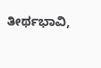ತೀರ್ಥಭಾವಿ,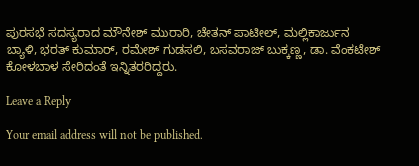ಪುರಸಭೆ ಸದಸ್ಯರಾದ ಮೌನೇಶ್ ಮುರಾರಿ, ಚೇತನ್ ಪಾಟೀಲ್, ಮಲ್ಲಿಕಾರ್ಜುನ ಬ್ಯಾಳಿ, ಭರತ್ ಕುಮಾರ್, ರಮೇಶ್ ಗುಡಸಲಿ, ಬಸವರಾಜ್ ಬುಕ್ಕಣ್ಣ, ಡಾ. ವೆಂಕಟೇಶ್ ಕೋಳಬಾಳ ಸೇರಿದಂತೆ ಇನ್ನಿತರರಿದ್ದರು.

Leave a Reply

Your email address will not be published.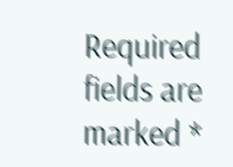Required fields are marked *